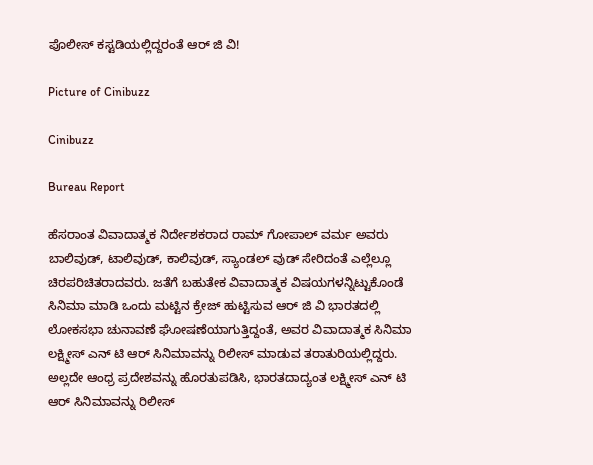ಪೊಲೀಸ್ ಕಸ್ಟಡಿಯಲ್ಲಿದ್ದರಂತೆ ಆರ್ ಜಿ ವಿ!

Picture of Cinibuzz

Cinibuzz

Bureau Report

ಹೆಸರಾಂತ ವಿವಾದಾತ್ಮಕ ನಿರ್ದೇಶಕರಾದ ರಾಮ್ ಗೋಪಾಲ್ ವರ್ಮ ಅವರು ಬಾಲಿವುಡ್, ಟಾಲಿವುಡ್, ಕಾಲಿವುಡ್, ಸ್ಯಾಂಡಲ್ ವುಡ್ ಸೇರಿದಂತೆ ಎಲ್ಲೆಲ್ಲೂ ಚಿರಪರಿಚಿತರಾದವರು. ಜತೆಗೆ ಬಹುತೇಕ ವಿವಾದಾತ್ಮಕ ವಿಷಯಗಳನ್ನಿಟ್ಟುಕೊಂಡೆ ಸಿನಿಮಾ ಮಾಡಿ ಒಂದು ಮಟ್ಟಿನ ಕ್ರೇಜ್ ಹುಟ್ಟಿಸುವ ಆರ್ ಜಿ ವಿ ಭಾರತದಲ್ಲಿ ಲೋಕಸಭಾ ಚುನಾವಣೆ ಘೋಷಣೆಯಾಗುತ್ತಿದ್ದಂತೆ, ಅವರ ವಿವಾದಾತ್ಮಕ ಸಿನಿಮಾ ಲಕ್ಷ್ಮೀಸ್ ಎನ್ ಟಿ ಆರ್ ಸಿನಿಮಾವನ್ನು ರಿಲೀಸ್ ಮಾಡುವ ತರಾತುರಿಯಲ್ಲಿದ್ದರು. ಅಲ್ಲದೇ ಆಂಧ್ರ ಪ್ರದೇಶವನ್ನು ಹೊರತುಪಡಿಸಿ, ಭಾರತದಾದ್ಯಂತ ಲಕ್ಷ್ಮೀಸ್ ಎನ್ ಟಿ ಆರ್ ಸಿನಿಮಾವನ್ನು ರಿಲೀಸ್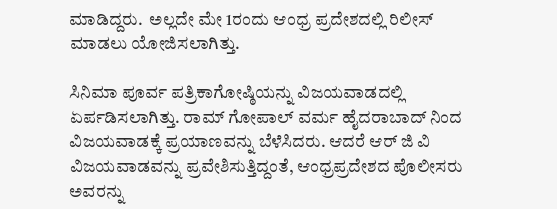ಮಾಡಿದ್ದರು.  ಅಲ್ಲದೇ ಮೇ 1ರಂದು ಆಂಧ್ರ ಪ್ರದೇಶದಲ್ಲಿ ರಿಲೀಸ್ ಮಾಡಲು ಯೋಜಿಸಲಾಗಿತ್ತು.

ಸಿನಿಮಾ ಪೂರ್ವ ಪತ್ರಿಕಾಗೋಷ್ಠಿಯನ್ನು ವಿಜಯವಾಡದಲ್ಲಿ ಏರ್ಪಡಿಸಲಾಗಿತ್ತು. ರಾಮ್ ಗೋಪಾಲ್ ವರ್ಮ ಹೈದರಾಬಾದ್ ನಿಂದ ವಿಜಯವಾಡಕ್ಕೆ ಪ್ರಯಾಣವನ್ನು ಬೆಳೆಸಿದರು. ಆದರೆ ಆರ್ ಜಿ ವಿ ವಿಜಯವಾಡವನ್ನು ಪ್ರವೇಶಿಸುತ್ತಿದ್ದಂತೆ, ಆಂಧ್ರಪ್ರದೇಶದ ಪೊಲೀಸರು ಅವರನ್ನು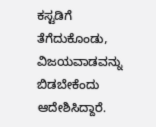ಕಸ್ಟಡಿಗೆ ತೆಗೆದುಕೊಂಡು, ವಿಜಯವಾಡವನ್ನು ಬಿಡಬೇಕೆಂದು ಆದೇಶಿಸಿದ್ದಾರೆ.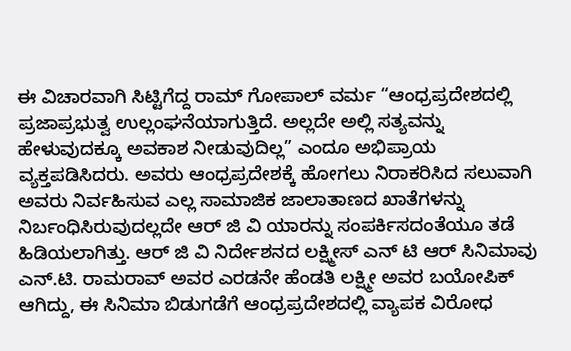ಈ ವಿಚಾರವಾಗಿ ಸಿಟ್ಟಿಗೆದ್ದ ರಾಮ್ ಗೋಪಾಲ್ ವರ್ಮ “ಆಂಧ್ರಪ್ರದೇಶದಲ್ಲಿ ಪ್ರಜಾಪ್ರಭುತ್ವ ಉಲ್ಲಂಘನೆಯಾಗುತ್ತಿದೆ. ಅಲ್ಲದೇ ಅಲ್ಲಿ ಸತ್ಯವನ್ನು ಹೇಳುವುದಕ್ಕೂ ಅವಕಾಶ ನೀಡುವುದಿಲ್ಲ” ಎಂದೂ ಅಭಿಪ್ರಾಯ ವ್ಯಕ್ತಪಡಿಸಿದರು. ಅವರು ಆಂಧ್ರಪ್ರದೇಶಕ್ಕೆ ಹೋಗಲು ನಿರಾಕರಿಸಿದ ಸಲುವಾಗಿ ಅವರು ನಿರ್ವಹಿಸುವ ಎಲ್ಲ ಸಾಮಾಜಿಕ ಜಾಲಾತಾಣದ ಖಾತೆಗಳನ್ನು ನಿರ್ಬಂಧಿಸಿರುವುದಲ್ಲದೇ ಆರ್ ಜಿ ವಿ ಯಾರನ್ನು ಸಂಪರ್ಕಿಸದಂತೆಯೂ ತಡೆ ಹಿಡಿಯಲಾಗಿತ್ತು. ಆರ್ ಜಿ ವಿ ನಿರ್ದೇಶನದ ಲಕ್ಷ್ಮೀಸ್ ಎನ್ ಟಿ ಆರ್ ಸಿನಿಮಾವು ಎನ್.ಟಿ. ರಾಮರಾವ್ ಅವರ ಎರಡನೇ ಹೆಂಡತಿ ಲಕ್ಷ್ಮೀ ಅವರ ಬಯೋಪಿಕ್ ಆಗಿದ್ದು, ಈ ಸಿನಿಮಾ ಬಿಡುಗಡೆಗೆ ಆಂಧ್ರಪ್ರದೇಶದಲ್ಲಿ ವ್ಯಾಪಕ ವಿರೋಧ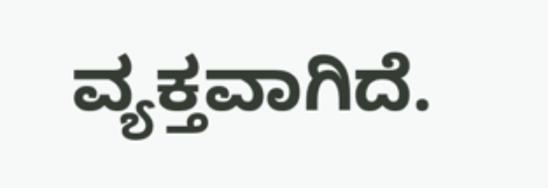ವ್ಯಕ್ತವಾಗಿದೆ.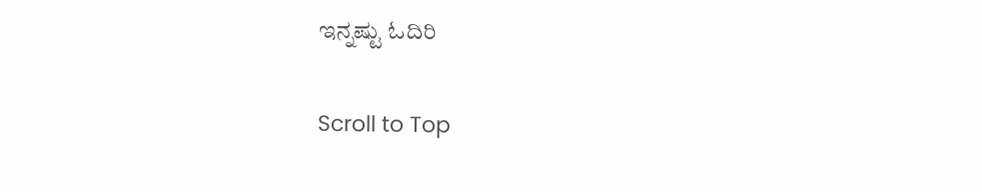ಇನ್ನಷ್ಟು ಓದಿರಿ

Scroll to Top